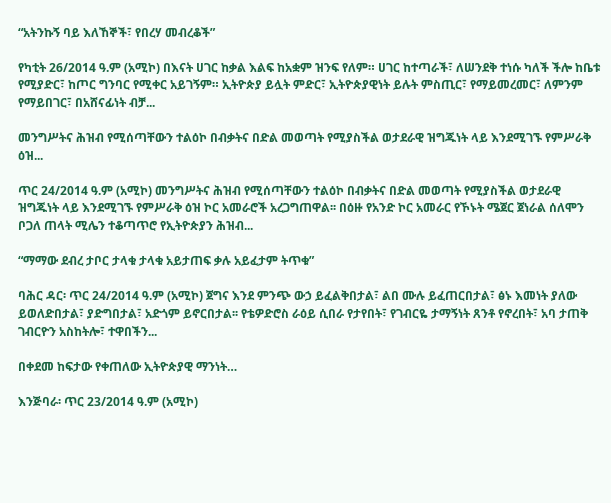“አትንኩኝ ባይ እለኸኞች፣ የበረሃ መብረቆች”

የካቲት 26/2014 ዓ.ም (አሚኮ) በእናት ሀገር ከቃል እልፍ ከአቋም ዝንፍ የለም። ሀገር ከተጣራች፣ ለሠንደቅ ተነሱ ካለች ችሎ ከቤቱ የሚያድር፣ ከጦር ግንባር የሚቀር አይገኝም። ኢትዮጵያ ይሏት ምድር፣ ኢትዮጵያዊነት ይሉት ምስጢር፣ የማይመረመር፣ ለምንም የማይበገር፣ በአሸናፊነት ብቻ...

መንግሥትና ሕዝብ የሚሰጣቸውን ተልዕኮ በብቃትና በድል መወጣት የሚያስችል ወታደራዊ ዝግጁነት ላይ እንደሚገኙ የምሥራቅ ዕዝ...

ጥር 24/2014 ዓ.ም (አሚኮ) መንግሥትና ሕዝብ የሚሰጣቸውን ተልዕኮ በብቃትና በድል መወጣት የሚያስችል ወታደራዊ ዝግጁነት ላይ እንደሚገኙ የምሥራቅ ዕዝ ኮር አመራሮች አረጋግጠዋል፡፡ በዕዙ የአንድ ኮር አመራር የኾኑት ሜጀር ጀነራል ሰለሞን ቦጋለ ጠላት ሚሌን ተቆጣጥሮ የኢትዮጵያን ሕዝብ...

“ማማው ደብረ ታቦር ታላቁ ታላቁ አይታጠፍ ቃሉ አይፈታም ትጥቁ”

ባሕር ዳር፡ ጥር 24/2014 ዓ.ም (አሚኮ) ጀግና እንደ ምንጭ ውኃ ይፈልቅበታል፣ ልበ ሙሉ ይፈጠርበታል፣ ፅኑ እመነት ያለው ይወለድበታል፣ ያድግበታል፣ አድጎም ይኖርበታል፡፡ የቴዎድሮስ ራዕይ ሲበራ የታየበት፣ የገብርዬ ታማኝነት ጸንቶ የኖረበት፣ አባ ታጠቅ ገብርዮን አስከትሎ፣ ተዋበችን...

በቀደመ ከፍታው የቀጠለው ኢትዮጵያዊ ማንነት…

እንጅባራ፡ ጥር 23/2014 ዓ.ም (አሚኮ)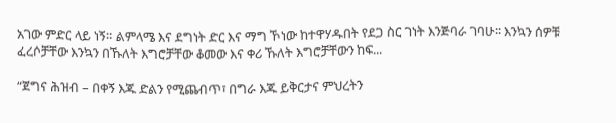አገው ምድር ላይ ነኝ። ልምላሜ እና ደግነት ድር እና ማግ ኾነው ከተዋሃዱበት የደጋ ስር ገነት እንጅባራ ገባሁ፡፡ እንኳን ሰዎቹ ፈረሶቻቸው እንኳን በኹለት እግሮቻቸው ቆመው እና ቀሪ ኹለት እግሮቻቸውን ከፍ...

“ጀግና ሕዝብ – በቀኝ እጁ ድልን የሚጨብጥ፣ በግራ እጁ ይቅርታና ምህረትን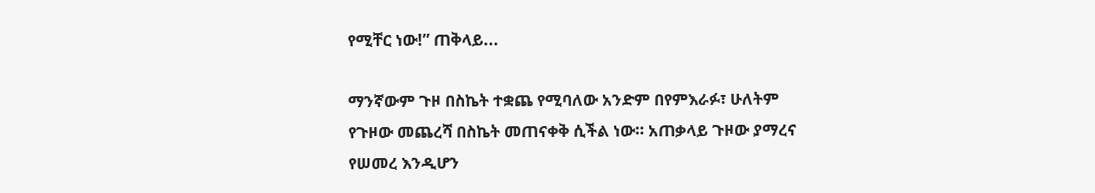የሚቸር ነው!” ጠቅላይ...

ማንኛውም ጉዞ በስኬት ተቋጨ የሚባለው አንድም በየምእራፉ፣ ሁለትም የጉዞው መጨረሻ በስኬት መጠናቀቅ ሲችል ነው። አጠቃላይ ጉዞው ያማረና የሠመረ እንዲሆን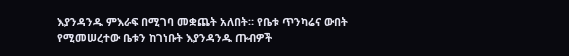እያንዳንዱ ምእራፍ በሚገባ መቋጨት አለበት። የቤቱ ጥንካሬና ውበት የሚመሠረተው ቤቱን ከገነቡት እያንዳንዱ ጡብዎች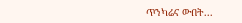ጥንካሬና ውበት...